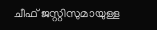ചീഫ് ജസ്റ്റിസുമായുള്ള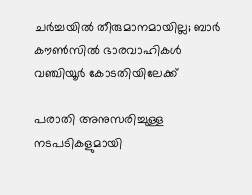ചര്‍ച്ചയില്‍ തീരുമാനമായില്ല; ബാര്‍ കൗണ്‍സില്‍ ഭാരവാഹികള്‍ വഞ്ചിയൂര്‍ കോടതിയിലേക്ക്

പരാതി അനുസരിച്ചുള്ള നടപടികളുമായി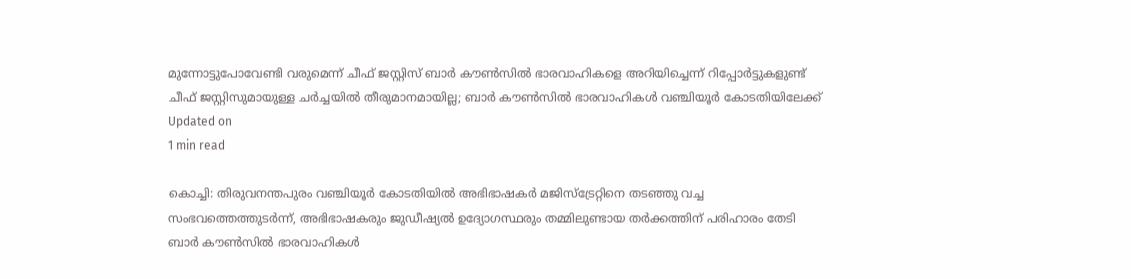മുന്നോട്ടുപോവേണ്ടി വരുമെന്ന് ചീഫ് ജസ്റ്റിസ് ബാര്‍ കൗണ്‍സില്‍ ഭാരവാഹികളെ അറിയിച്ചെന്ന് റിപ്പോര്‍ട്ടുകളുണ്ട്
ചീഫ് ജസ്റ്റിസുമായുള്ള ചര്‍ച്ചയില്‍ തീരുമാനമായില്ല; ബാര്‍ കൗണ്‍സില്‍ ഭാരവാഹികള്‍ വഞ്ചിയൂര്‍ കോടതിയിലേക്ക്
Updated on
1 min read

കൊച്ചി: തിരുവനന്തപുരം വഞ്ചിയൂര്‍ കോടതിയില്‍ അഭിഭാഷകര്‍ മജിസ്‌ട്രേറ്റിനെ തടഞ്ഞു വച്ച സംഭവത്തെത്തുടര്‍ന്ന്, അഭിഭാഷകരും ജുഡീഷ്യല്‍ ഉദ്യോഗസ്ഥരും തമ്മിലുണ്ടായ തര്‍ക്കത്തിന് പരിഹാരം തേടി ബാര്‍ കൗണ്‍സില്‍ ഭാരവാഹികള്‍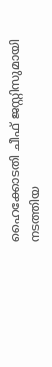ഹൈക്കോടതി ചീഫ് ജസ്റ്റിസുമായി നടത്തിയ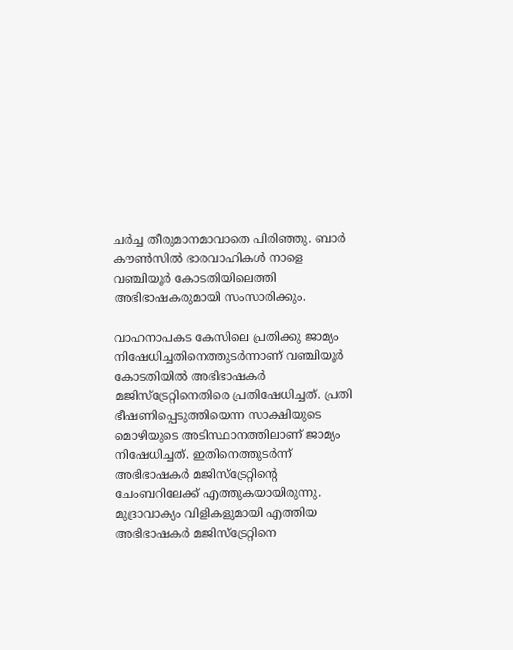ചര്‍ച്ച തീരുമാനമാവാതെ പിരിഞ്ഞു. ബാര്‍ കൗണ്‍സില്‍ ഭാരവാഹികള്‍ നാളെ വഞ്ചിയൂര്‍ കോടതിയിലെത്തി അഭിഭാഷകരുമായി സംസാരിക്കും.

വാഹനാപകട കേസിലെ പ്രതിക്കു ജാമ്യം നിഷേധിച്ചതിനെത്തുടര്‍ന്നാണ് വഞ്ചിയൂര്‍ കോടതിയില്‍ അഭിഭാഷകര്‍ മജിസ്‌ട്രേറ്റിനെതിരെ പ്രതിഷേധിച്ചത്. പ്രതി ഭീഷണിപ്പെടുത്തിയെന്ന സാക്ഷിയുടെ മൊഴിയുടെ അടിസ്ഥാനത്തിലാണ് ജാമ്യം നിഷേധിച്ചത്. ഇതിനെത്തുടര്‍ന്ന് അഭിഭാഷകര്‍ മജിസ്‌ട്രേറ്റിന്റെ ചേംബറിലേക്ക് എത്തുകയായിരുന്നു. മുദ്രാവാക്യം വിളികളുമായി എത്തിയ അഭിഭാഷകര്‍ മജിസ്‌ട്രേറ്റിനെ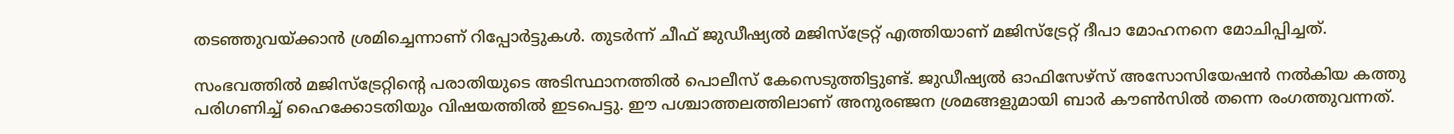തടഞ്ഞുവയ്ക്കാന്‍ ശ്രമിച്ചെന്നാണ് റിപ്പോര്‍ട്ടുകള്‍. തുടര്‍ന്ന് ചീഫ് ജുഡീഷ്യല്‍ മജിസ്‌ട്രേറ്റ് എത്തിയാണ് മജിസ്‌ട്രേറ്റ് ദീപാ മോഹനനെ മോചിപ്പിച്ചത്.

സംഭവത്തില്‍ മജിസ്‌ട്രേറ്റിന്റെ പരാതിയുടെ അടിസ്ഥാനത്തില്‍ പൊലീസ് കേസെടുത്തിട്ടുണ്ട്. ജുഡീഷ്യല്‍ ഓഫിസേഴ്‌സ് അസോസിയേഷന്‍ നല്‍കിയ കത്തു പരിഗണിച്ച് ഹൈക്കോടതിയും വിഷയത്തില്‍ ഇടപെട്ടു. ഈ പശ്ചാത്തലത്തിലാണ് അനുരഞ്ജന ശ്രമങ്ങളുമായി ബാര്‍ കൗണ്‍സില്‍ തന്നെ രംഗത്തുവന്നത്.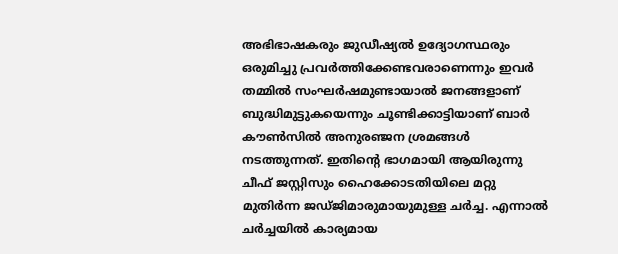അഭിഭാഷകരും ജുഡീഷ്യല്‍ ഉദ്യോഗസ്ഥരും ഒരുമിച്ചു പ്രവര്‍ത്തിക്കേണ്ടവരാണെന്നും ഇവര്‍ തമ്മില്‍ സംഘര്‍ഷമുണ്ടായാല്‍ ജനങ്ങളാണ് ബുദ്ധിമുട്ടുകയെന്നും ചൂണ്ടിക്കാട്ടിയാണ് ബാര്‍ കൗണ്‍സില്‍ അനുരഞ്ജന ശ്രമങ്ങള്‍ നടത്തുന്നത്. ഇതിന്റെ ഭാഗമായി ആയിരുന്നു ചീഫ് ജസ്റ്റിസും ഹൈക്കോടതിയിലെ മറ്റു മുതിര്‍ന്ന ജഡ്ജിമാരുമായുമുള്ള ചര്‍ച്ച. എന്നാല്‍ ചര്‍ച്ചയില്‍ കാര്യമായ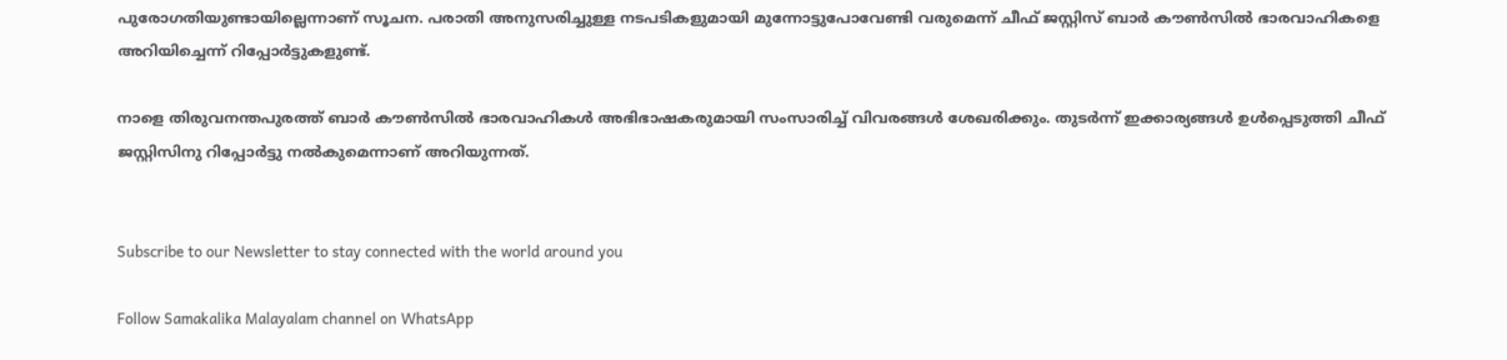പുരോഗതിയുണ്ടായില്ലെന്നാണ് സൂചന. പരാതി അനുസരിച്ചുള്ള നടപടികളുമായി മുന്നോട്ടുപോവേണ്ടി വരുമെന്ന് ചീഫ് ജസ്റ്റിസ് ബാര്‍ കൗണ്‍സില്‍ ഭാരവാഹികളെ അറിയിച്ചെന്ന് റിപ്പോര്‍ട്ടുകളുണ്ട്.

നാളെ തിരുവനന്തപുരത്ത് ബാര്‍ കൗണ്‍സില്‍ ഭാരവാഹികള്‍ അഭിഭാഷകരുമായി സംസാരിച്ച് വിവരങ്ങള്‍ ശേഖരിക്കും. തുടര്‍ന്ന് ഇക്കാര്യങ്ങള്‍ ഉള്‍പ്പെടുത്തി ചീഫ് ജസ്റ്റിസിനു റിപ്പോര്‍ട്ടു നല്‍കുമെന്നാണ് അറിയുന്നത്.


Subscribe to our Newsletter to stay connected with the world around you

Follow Samakalika Malayalam channel on WhatsApp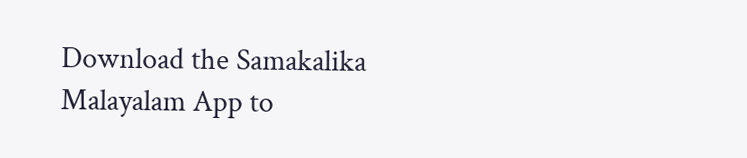Download the Samakalika Malayalam App to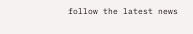follow the latest news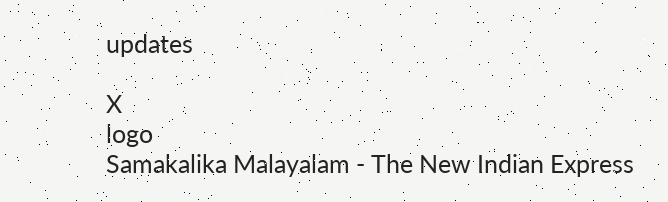updates

X
logo
Samakalika Malayalam - The New Indian Express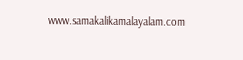www.samakalikamalayalam.com